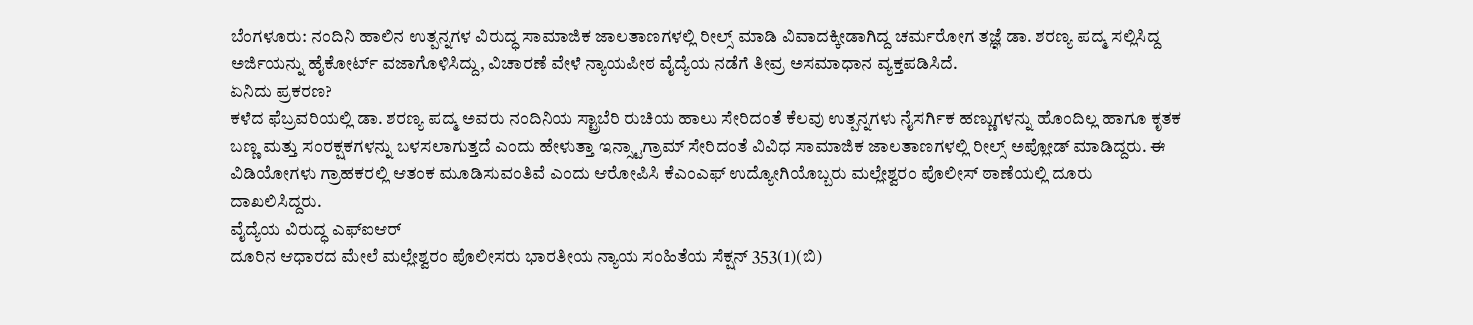ಬೆಂಗಳೂರು: ನಂದಿನಿ ಹಾಲಿನ ಉತ್ಪನ್ನಗಳ ವಿರುದ್ಧ ಸಾಮಾಜಿಕ ಜಾಲತಾಣಗಳಲ್ಲಿ ರೀಲ್ಸ್ ಮಾಡಿ ವಿವಾದಕ್ಕೀಡಾಗಿದ್ದ ಚರ್ಮರೋಗ ತಜ್ಞೆ ಡಾ. ಶರಣ್ಯ ಪದ್ಮ ಸಲ್ಲಿಸಿದ್ದ ಅರ್ಜಿಯನ್ನು ಹೈಕೋರ್ಟ್ ವಜಾಗೊಳಿಸಿದ್ದು, ವಿಚಾರಣೆ ವೇಳೆ ನ್ಯಾಯಪೀಠ ವೈದ್ಯೆಯ ನಡೆಗೆ ತೀವ್ರ ಅಸಮಾಧಾನ ವ್ಯಕ್ತಪಡಿಸಿದೆ.
ಏನಿದು ಪ್ರಕರಣ?
ಕಳೆದ ಫೆಬ್ರವರಿಯಲ್ಲಿ ಡಾ. ಶರಣ್ಯ ಪದ್ಮ ಅವರು ನಂದಿನಿಯ ಸ್ಟ್ರಾಬೆರಿ ರುಚಿಯ ಹಾಲು ಸೇರಿದಂತೆ ಕೆಲವು ಉತ್ಪನ್ನಗಳು ನೈಸರ್ಗಿಕ ಹಣ್ಣುಗಳನ್ನು ಹೊಂದಿಲ್ಲ ಹಾಗೂ ಕೃತಕ ಬಣ್ಣ ಮತ್ತು ಸಂರಕ್ಷಕಗಳನ್ನು ಬಳಸಲಾಗುತ್ತದೆ ಎಂದು ಹೇಳುತ್ತಾ ಇನ್ಸ್ಟಾಗ್ರಾಮ್ ಸೇರಿದಂತೆ ವಿವಿಧ ಸಾಮಾಜಿಕ ಜಾಲತಾಣಗಳಲ್ಲಿ ರೀಲ್ಸ್ ಅಪ್ಲೋಡ್ ಮಾಡಿದ್ದರು. ಈ ವಿಡಿಯೋಗಳು ಗ್ರಾಹಕರಲ್ಲಿ ಆತಂಕ ಮೂಡಿಸುವಂತಿವೆ ಎಂದು ಆರೋಪಿಸಿ ಕೆಎಂಎಫ್ ಉದ್ಯೋಗಿಯೊಬ್ಬರು ಮಲ್ಲೇಶ್ವರಂ ಪೊಲೀಸ್ ಠಾಣೆಯಲ್ಲಿ ದೂರು ದಾಖಲಿಸಿದ್ದರು.
ವೈದ್ಯೆಯ ವಿರುದ್ಧ ಎಫ್ಐಆರ್
ದೂರಿನ ಆಧಾರದ ಮೇಲೆ ಮಲ್ಲೇಶ್ವರಂ ಪೊಲೀಸರು ಭಾರತೀಯ ನ್ಯಾಯ ಸಂಹಿತೆಯ ಸೆಕ್ಷನ್ 353(1)(ಬಿ)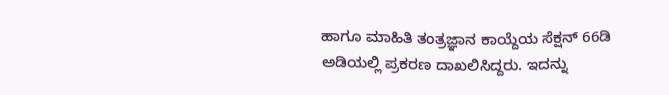ಹಾಗೂ ಮಾಹಿತಿ ತಂತ್ರಜ್ಞಾನ ಕಾಯ್ದೆಯ ಸೆಕ್ಷನ್ 66ಡಿ ಅಡಿಯಲ್ಲಿ ಪ್ರಕರಣ ದಾಖಲಿಸಿದ್ದರು. ಇದನ್ನು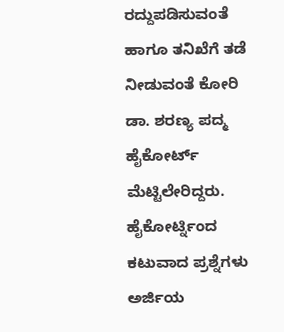ರದ್ದುಪಡಿಸುವಂತೆ ಹಾಗೂ ತನಿಖೆಗೆ ತಡೆ ನೀಡುವಂತೆ ಕೋರಿ ಡಾ. ಶರಣ್ಯ ಪದ್ಮ ಹೈಕೋರ್ಟ್ ಮೆಟ್ಟಿಲೇರಿದ್ದರು.
ಹೈಕೋರ್ಟ್ನಿಂದ ಕಟುವಾದ ಪ್ರಶ್ನೆಗಳು
ಅರ್ಜಿಯ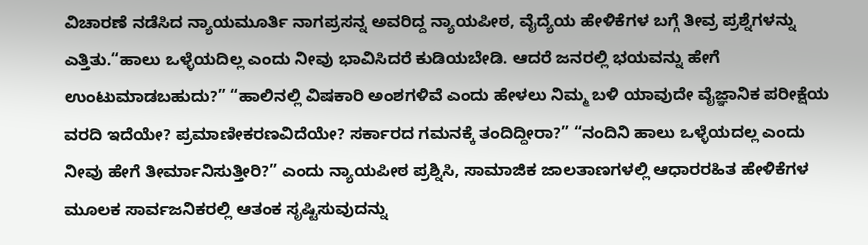ವಿಚಾರಣೆ ನಡೆಸಿದ ನ್ಯಾಯಮೂರ್ತಿ ನಾಗಪ್ರಸನ್ನ ಅವರಿದ್ದ ನ್ಯಾಯಪೀಠ, ವೈದ್ಯೆಯ ಹೇಳಿಕೆಗಳ ಬಗ್ಗೆ ತೀವ್ರ ಪ್ರಶ್ನೆಗಳನ್ನು ಎತ್ತಿತು.“ಹಾಲು ಒಳ್ಳೆಯದಿಲ್ಲ ಎಂದು ನೀವು ಭಾವಿಸಿದರೆ ಕುಡಿಯಬೇಡಿ. ಆದರೆ ಜನರಲ್ಲಿ ಭಯವನ್ನು ಹೇಗೆ ಉಂಟುಮಾಡಬಹುದು?” “ಹಾಲಿನಲ್ಲಿ ವಿಷಕಾರಿ ಅಂಶಗಳಿವೆ ಎಂದು ಹೇಳಲು ನಿಮ್ಮ ಬಳಿ ಯಾವುದೇ ವೈಜ್ಞಾನಿಕ ಪರೀಕ್ಷೆಯ ವರದಿ ಇದೆಯೇ? ಪ್ರಮಾಣೀಕರಣವಿದೆಯೇ? ಸರ್ಕಾರದ ಗಮನಕ್ಕೆ ತಂದಿದ್ದೀರಾ?” “ನಂದಿನಿ ಹಾಲು ಒಳ್ಳೆಯದಲ್ಲ ಎಂದು ನೀವು ಹೇಗೆ ತೀರ್ಮಾನಿಸುತ್ತೀರಿ?” ಎಂದು ನ್ಯಾಯಪೀಠ ಪ್ರಶ್ನಿಸಿ, ಸಾಮಾಜಿಕ ಜಾಲತಾಣಗಳಲ್ಲಿ ಆಧಾರರಹಿತ ಹೇಳಿಕೆಗಳ ಮೂಲಕ ಸಾರ್ವಜನಿಕರಲ್ಲಿ ಆತಂಕ ಸೃಷ್ಟಿಸುವುದನ್ನು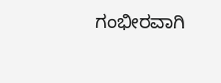ಗಂಭೀರವಾಗಿ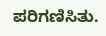ಪರಿಗಣಿಸಿತು.